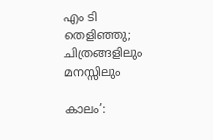എം ടി തെളിഞ്ഞു; ചിത്രങ്ങളിലും മനസ്സിലും

കാലം’: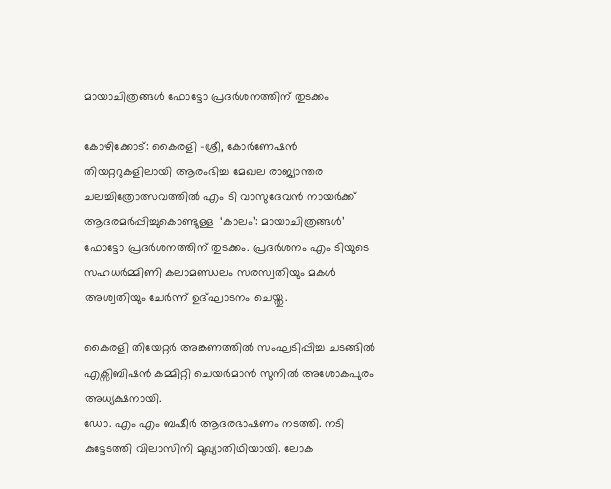മായാചിത്രങ്ങള്‍ ഫോട്ടോ പ്രദർശനത്തിന് തുടക്കം

കോഴിക്കോട്: കൈരളി -ശ്രീ, കോർണേഷൻ തിയറ്ററുകളിലായി ആരംഭിച്ച മേഖല രാജ്യാന്തര ചലച്ചിത്രോത്സവത്തിൽ എം ടി വാസുദേവൻ നായർക്ക് ആദരമര്‍പ്പിച്ചുകൊണ്ടുള്ള  ‘കാലം’: മായാചിത്രങ്ങള്‍’ ഫോട്ടോ പ്രദർശനത്തിന് തുടക്കം. പ്രദർശനം എം ടിയുടെ സഹധര്‍മ്മിണി കലാമണ്ഡലം സരസ്വതിയും മകള്‍ അശ്വതിയും ചേര്‍ന്ന് ഉദ്ഘാടനം ചെയ്തു.

കൈരളി തിയേറ്റര്‍ അങ്കണത്തിൽ സംഘടിപ്പിച്ച ചടങ്ങിൽ എക്സിബിഷൻ കമ്മിറ്റി ചെയർമാൻ സുനില്‍ അശോകപുരം അധ്യക്ഷനായി.
ഡോ. എം എം ബഷീര്‍ ആദരഭാഷണം നടത്തി. നടി കുട്ടേടത്തി വിലാസിനി മുഖ്യാതിഥിയായി. ലോക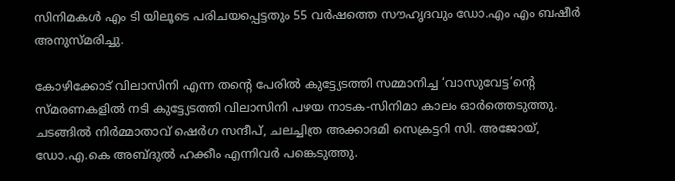സിനിമകൾ എം ടി യിലൂടെ പരിചയപ്പെട്ടതും 55 വർഷത്തെ സൗഹൃദവും ഡോ.എം എം ബഷീര്‍ അനുസ്മരിച്ചു.

കോഴിക്കോട് വിലാസിനി എന്ന തൻ്റെ പേരിൽ കുട്ട്യേടത്തി സമ്മാനിച്ച ‘വാസുവേട്ട’ൻ്റെ സ്മരണകളിൽ നടി കുട്ട്യേടത്തി വിലാസിനി പഴയ നാടക-സിനിമാ കാലം ഓർത്തെടുത്തു. ചടങ്ങിൽ നിര്‍മ്മാതാവ് ഷെര്‍ഗ സന്ദീപ്, ചലച്ചിത്ര അക്കാദമി സെക്രട്ടറി സി. അജോയ്, ഡോ.എ.കെ അബ്ദുല്‍ ഹക്കീം എന്നിവര്‍ പങ്കെടുത്തു.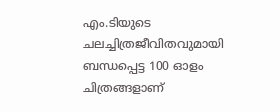എം.ടിയുടെ ചലച്ചിത്രജീവിതവുമായി ബന്ധപ്പെട്ട 100 ഓളം ചിത്രങ്ങളാണ്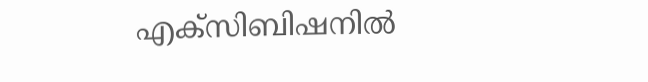എക്‌സിബിഷനില്‍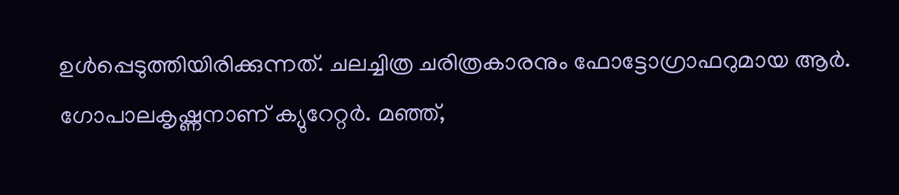ഉള്‍പ്പെടുത്തിയിരിക്കുന്നത്. ചലച്ചിത്ര ചരിത്രകാരനും ഫോട്ടോഗ്രാഫറുമായ ആര്‍. ഗോപാലകൃഷ്ണനാണ് ക്യുറേറ്റര്‍. മഞ്ഞ്,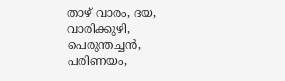താഴ് വാരം, ദയ, വാരിക്കുഴി, പെരുന്തച്ചന്‍, പരിണയം,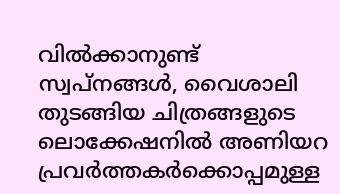വില്‍ക്കാനുണ്ട് സ്വപ്നങ്ങള്‍, വൈശാലി തുടങ്ങിയ ചിത്രങ്ങളുടെ ലൊക്കേഷനില്‍ അണിയറ പ്രവര്‍ത്തകര്‍ക്കൊപ്പമുള്ള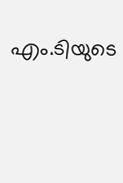എം.ടിയുടെ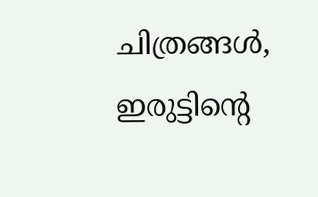ചിത്രങ്ങള്‍, ഇരുട്ടിന്റെ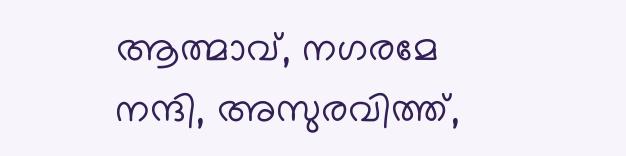ആത്മാവ്, നഗരമേ നന്ദി, അസുരവിത്ത്,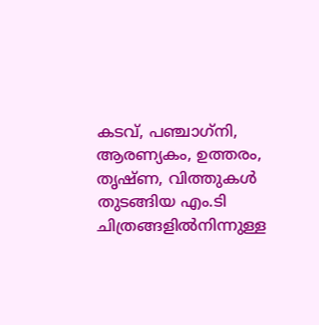കടവ്, പഞ്ചാഗ്‌നി, ആരണ്യകം, ഉത്തരം, തൃഷ്ണ, വിത്തുകള്‍ തുടങ്ങിയ എം.ടി ചിത്രങ്ങളില്‍നിന്നുള്ള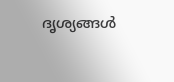ദൃശ്യങ്ങള്‍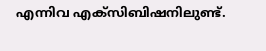എന്നിവ എക്‌സിബിഷനിലുണ്ട്.